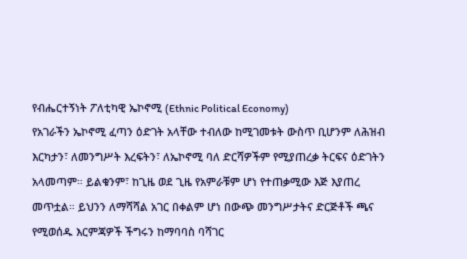የብሔርተኝነት ፖለቲካዊ ኤኮኖሚ (Ethnic Political Economy)
የአገራችን ኤኮኖሚ ፈጣን ዕድገት አላቸው ተብለው ከሚገመቱት ውስጥ ቢሆንም ለሕዝብ እርካታን፣ ለመንግሥት እረፍትን፣ ለኤኮኖሚ ባለ ድርሻዎችም የሚያጠረቃ ትርፍና ዕድገትን አላመጣም። ይልቁንም፣ ከጊዜ ወደ ጊዜ የአምራቹም ሆነ የተጠቃሚው እጅ እያጠረ መጥቷል። ይህንን ለማሻሻል አገር በቀልም ሆነ በውጭ መንግሥታትና ድርጅቶች ጫና የሚወሰዱ እርምጃዎች ችግሩን ከማባባስ ባሻገር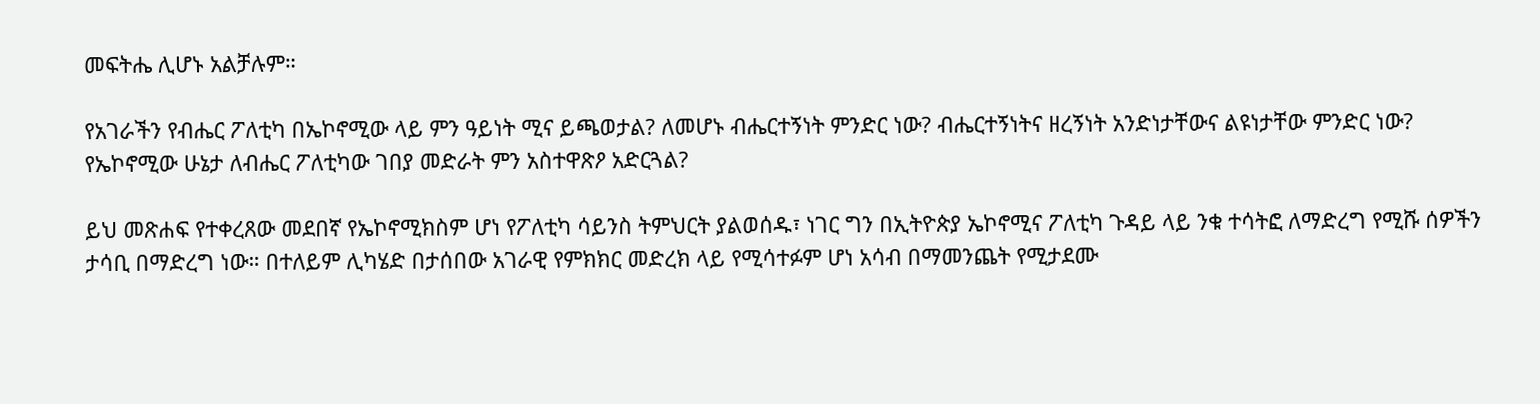መፍትሔ ሊሆኑ አልቻሉም።

የአገራችን የብሔር ፖለቲካ በኤኮኖሚው ላይ ምን ዓይነት ሚና ይጫወታል? ለመሆኑ ብሔርተኝነት ምንድር ነው? ብሔርተኝነትና ዘረኝነት አንድነታቸውና ልዩነታቸው ምንድር ነው? የኤኮኖሚው ሁኔታ ለብሔር ፖለቲካው ገበያ መድራት ምን አስተዋጽዖ አድርጓል?

ይህ መጽሐፍ የተቀረጸው መደበኛ የኤኮኖሚክስም ሆነ የፖለቲካ ሳይንስ ትምህርት ያልወሰዱ፣ ነገር ግን በኢትዮጵያ ኤኮኖሚና ፖለቲካ ጉዳይ ላይ ንቁ ተሳትፎ ለማድረግ የሚሹ ሰዎችን ታሳቢ በማድረግ ነው። በተለይም ሊካሄድ በታሰበው አገራዊ የምክክር መድረክ ላይ የሚሳተፉም ሆነ አሳብ በማመንጨት የሚታደሙ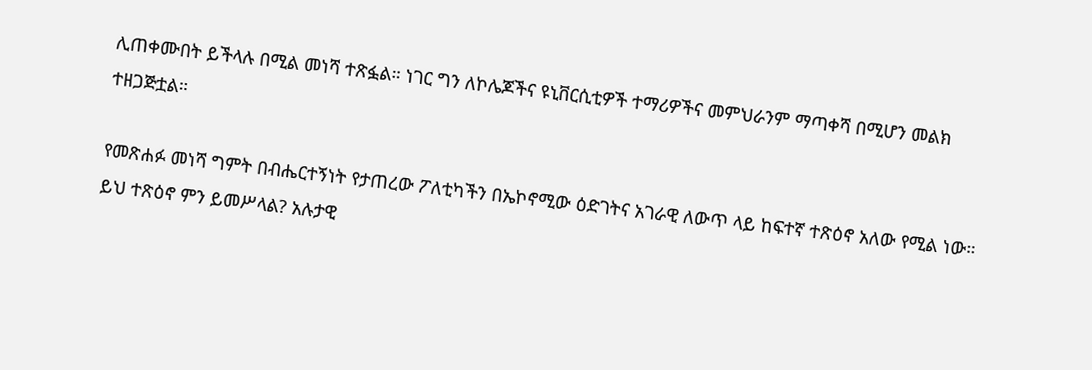ሊጠቀሙበት ይችላሉ በሚል መነሻ ተጽፏል። ነገር ግን ለኮሌጆችና ዩኒቨርሲቲዎች ተማሪዎችና መምህራንም ማጣቀሻ በሚሆን መልክ ተዘጋጅቷል።

የመጽሐፉ መነሻ ግምት በብሔርተኝነት የታጠረው ፖለቲካችን በኤኮኖሚው ዕድገትና አገራዊ ለውጥ ላይ ከፍተኛ ተጽዕኖ አለው የሚል ነው። ይህ ተጽዕኖ ምን ይመሥላል? አሉታዊ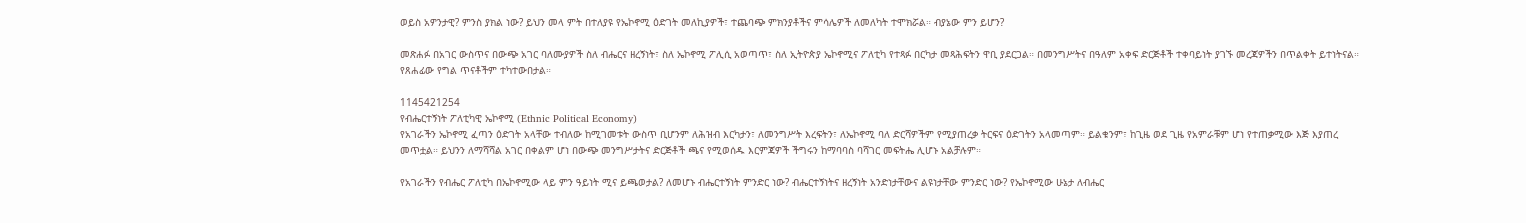ወይስ አዎንታዊ? ምንስ ያክል ነው? ይህን መላ ምት በተለያዩ የኤኮኖሚ ዕድገት መለኪያዎች፣ ተጨባጭ ምክንያቶችና ምሳሌዎች ለመለካት ተሞክሯል። ብያኔው ምን ይሆን?

መጽሐፉ በአገር ውስጥና በውጭ አገር ባለሙያዎች ስለ ብሔርና ዘረኝነት፣ ስለ ኤኮኖሚ ፖሊሲ አወጣጥ፣ ስለ ኢትዮጵያ ኤኮኖሚና ፖለቲካ የተጻፉ በርካታ መጻሕፍትን ዋቢ ያደርጋል። በመንግሥትና በዓለም አቀፍ ድርጅቶች ተቀባይነት ያገኙ መረጃዎችን በጥልቀት ይተነትናል። የጸሐፊው የግል ጥናቶችም ተካተውበታል።

1145421254
የብሔርተኝነት ፖለቲካዊ ኤኮኖሚ (Ethnic Political Economy)
የአገራችን ኤኮኖሚ ፈጣን ዕድገት አላቸው ተብለው ከሚገመቱት ውስጥ ቢሆንም ለሕዝብ እርካታን፣ ለመንግሥት እረፍትን፣ ለኤኮኖሚ ባለ ድርሻዎችም የሚያጠረቃ ትርፍና ዕድገትን አላመጣም። ይልቁንም፣ ከጊዜ ወደ ጊዜ የአምራቹም ሆነ የተጠቃሚው እጅ እያጠረ መጥቷል። ይህንን ለማሻሻል አገር በቀልም ሆነ በውጭ መንግሥታትና ድርጅቶች ጫና የሚወሰዱ እርምጃዎች ችግሩን ከማባባስ ባሻገር መፍትሔ ሊሆኑ አልቻሉም።

የአገራችን የብሔር ፖለቲካ በኤኮኖሚው ላይ ምን ዓይነት ሚና ይጫወታል? ለመሆኑ ብሔርተኝነት ምንድር ነው? ብሔርተኝነትና ዘረኝነት አንድነታቸውና ልዩነታቸው ምንድር ነው? የኤኮኖሚው ሁኔታ ለብሔር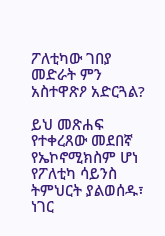ፖለቲካው ገበያ መድራት ምን አስተዋጽዖ አድርጓል?

ይህ መጽሐፍ የተቀረጸው መደበኛ የኤኮኖሚክስም ሆነ የፖለቲካ ሳይንስ ትምህርት ያልወሰዱ፣ ነገር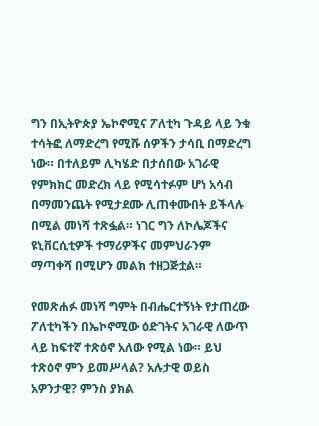ግን በኢትዮጵያ ኤኮኖሚና ፖለቲካ ጉዳይ ላይ ንቁ ተሳትፎ ለማድረግ የሚሹ ሰዎችን ታሳቢ በማድረግ ነው። በተለይም ሊካሄድ በታሰበው አገራዊ የምክክር መድረክ ላይ የሚሳተፉም ሆነ አሳብ በማመንጨት የሚታደሙ ሊጠቀሙበት ይችላሉ በሚል መነሻ ተጽፏል። ነገር ግን ለኮሌጆችና ዩኒቨርሲቲዎች ተማሪዎችና መምህራንም ማጣቀሻ በሚሆን መልክ ተዘጋጅቷል።

የመጽሐፉ መነሻ ግምት በብሔርተኝነት የታጠረው ፖለቲካችን በኤኮኖሚው ዕድገትና አገራዊ ለውጥ ላይ ከፍተኛ ተጽዕኖ አለው የሚል ነው። ይህ ተጽዕኖ ምን ይመሥላል? አሉታዊ ወይስ አዎንታዊ? ምንስ ያክል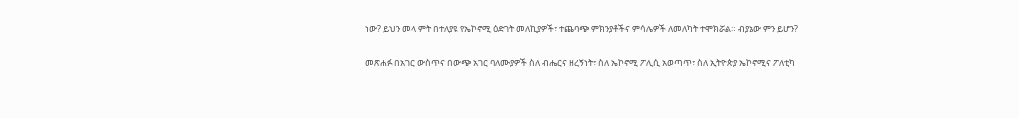ነው? ይህን መላ ምት በተለያዩ የኤኮኖሚ ዕድገት መለኪያዎች፣ ተጨባጭ ምክንያቶችና ምሳሌዎች ለመለካት ተሞክሯል። ብያኔው ምን ይሆን?

መጽሐፉ በአገር ውስጥና በውጭ አገር ባለሙያዎች ስለ ብሔርና ዘረኝነት፣ ስለ ኤኮኖሚ ፖሊሲ አወጣጥ፣ ስለ ኢትዮጵያ ኤኮኖሚና ፖለቲካ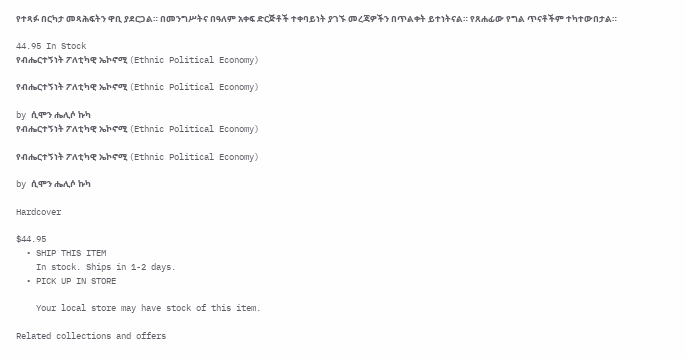የተጻፉ በርካታ መጻሕፍትን ዋቢ ያደርጋል። በመንግሥትና በዓለም አቀፍ ድርጅቶች ተቀባይነት ያገኙ መረጃዎችን በጥልቀት ይተነትናል። የጸሐፊው የግል ጥናቶችም ተካተውበታል።

44.95 In Stock
የብሔርተኝነት ፖለቲካዊ ኤኮኖሚ (Ethnic Political Economy)

የብሔርተኝነት ፖለቲካዊ ኤኮኖሚ (Ethnic Political Economy)

by ሲሞን ሔሊሶ ኩካ
የብሔርተኝነት ፖለቲካዊ ኤኮኖሚ (Ethnic Political Economy)

የብሔርተኝነት ፖለቲካዊ ኤኮኖሚ (Ethnic Political Economy)

by ሲሞን ሔሊሶ ኩካ

Hardcover

$44.95
  • SHIP THIS ITEM
    In stock. Ships in 1-2 days.
  • PICK UP IN STORE

    Your local store may have stock of this item.

Related collections and offers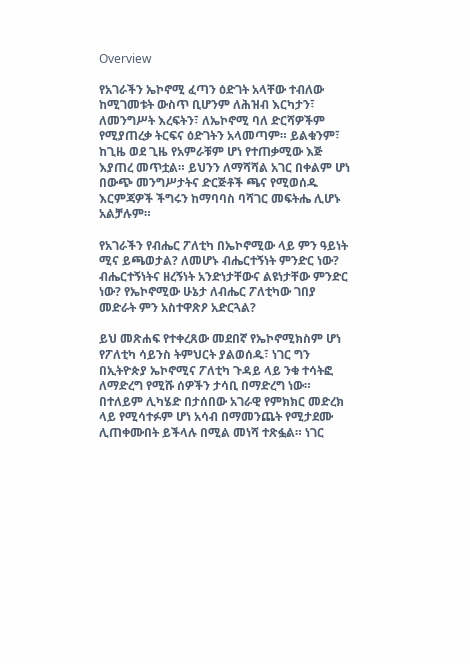Overview

የአገራችን ኤኮኖሚ ፈጣን ዕድገት አላቸው ተብለው ከሚገመቱት ውስጥ ቢሆንም ለሕዝብ እርካታን፣ ለመንግሥት እረፍትን፣ ለኤኮኖሚ ባለ ድርሻዎችም የሚያጠረቃ ትርፍና ዕድገትን አላመጣም። ይልቁንም፣ ከጊዜ ወደ ጊዜ የአምራቹም ሆነ የተጠቃሚው እጅ እያጠረ መጥቷል። ይህንን ለማሻሻል አገር በቀልም ሆነ በውጭ መንግሥታትና ድርጅቶች ጫና የሚወሰዱ እርምጃዎች ችግሩን ከማባባስ ባሻገር መፍትሔ ሊሆኑ አልቻሉም።

የአገራችን የብሔር ፖለቲካ በኤኮኖሚው ላይ ምን ዓይነት ሚና ይጫወታል? ለመሆኑ ብሔርተኝነት ምንድር ነው? ብሔርተኝነትና ዘረኝነት አንድነታቸውና ልዩነታቸው ምንድር ነው? የኤኮኖሚው ሁኔታ ለብሔር ፖለቲካው ገበያ መድራት ምን አስተዋጽዖ አድርጓል?

ይህ መጽሐፍ የተቀረጸው መደበኛ የኤኮኖሚክስም ሆነ የፖለቲካ ሳይንስ ትምህርት ያልወሰዱ፣ ነገር ግን በኢትዮጵያ ኤኮኖሚና ፖለቲካ ጉዳይ ላይ ንቁ ተሳትፎ ለማድረግ የሚሹ ሰዎችን ታሳቢ በማድረግ ነው። በተለይም ሊካሄድ በታሰበው አገራዊ የምክክር መድረክ ላይ የሚሳተፉም ሆነ አሳብ በማመንጨት የሚታደሙ ሊጠቀሙበት ይችላሉ በሚል መነሻ ተጽፏል። ነገር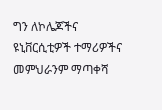ግን ለኮሌጆችና ዩኒቨርሲቲዎች ተማሪዎችና መምህራንም ማጣቀሻ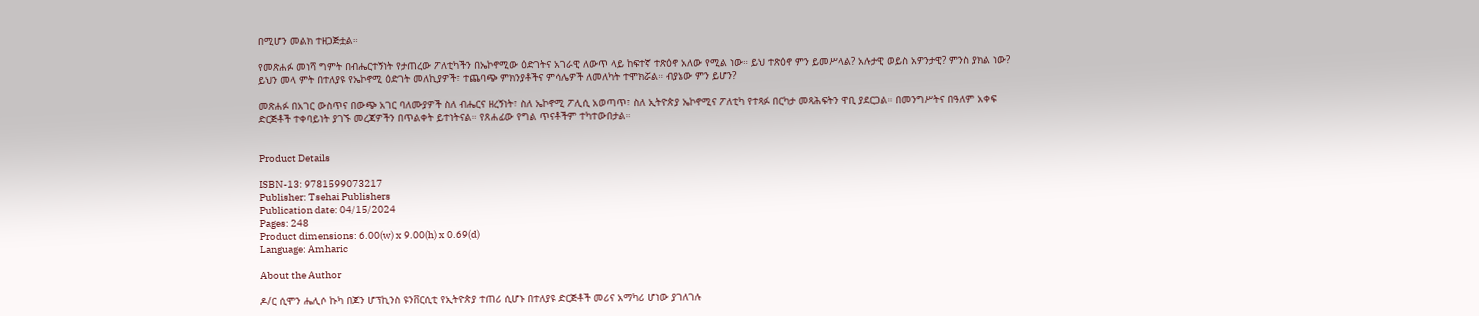በሚሆን መልክ ተዘጋጅቷል።

የመጽሐፉ መነሻ ግምት በብሔርተኝነት የታጠረው ፖለቲካችን በኤኮኖሚው ዕድገትና አገራዊ ለውጥ ላይ ከፍተኛ ተጽዕኖ አለው የሚል ነው። ይህ ተጽዕኖ ምን ይመሥላል? አሉታዊ ወይስ አዎንታዊ? ምንስ ያክል ነው? ይህን መላ ምት በተለያዩ የኤኮኖሚ ዕድገት መለኪያዎች፣ ተጨባጭ ምክንያቶችና ምሳሌዎች ለመለካት ተሞክሯል። ብያኔው ምን ይሆን?

መጽሐፉ በአገር ውስጥና በውጭ አገር ባለሙያዎች ስለ ብሔርና ዘረኝነት፣ ስለ ኤኮኖሚ ፖሊሲ አወጣጥ፣ ስለ ኢትዮጵያ ኤኮኖሚና ፖለቲካ የተጻፉ በርካታ መጻሕፍትን ዋቢ ያደርጋል። በመንግሥትና በዓለም አቀፍ ድርጅቶች ተቀባይነት ያገኙ መረጃዎችን በጥልቀት ይተነትናል። የጸሐፊው የግል ጥናቶችም ተካተውበታል።


Product Details

ISBN-13: 9781599073217
Publisher: Tsehai Publishers
Publication date: 04/15/2024
Pages: 248
Product dimensions: 6.00(w) x 9.00(h) x 0.69(d)
Language: Amharic

About the Author

ዶ/ር ሲሞን ሔሊሶ ኩካ በጆን ሆፕኪንስ ዩንቨርሲቲ የኢትዮጵያ ተጠሪ ሲሆኑ በተለያዩ ድርጅቶች መሪና አማካሪ ሆነው ያገለገሉ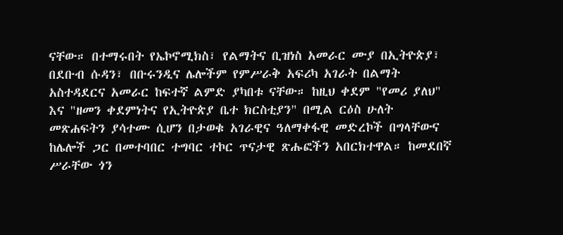ናቸው። በተማሩበት የኤኮኖሚክስ፣ የልማትና ቢዝነስ አመራር ሙያ በኢትዮጵያ፣ በደቡብ ሱዳን፣ በቡሩንዲና ሌሎችም የምሥራቅ አፍሪካ አገራት በልማት አስተዳደርና አመራር ከፍተኛ ልምድ ያካበቱ ናቸው። ከዚህ ቀደም "የመሪ ያለህ" እና "ዘመን ቀደምነትና የኢትዮጵያ ቤተ ክርስቲያን" በሚል ርዕስ ሁለት መጽሐፍትን ያሳተሙ ሲሆን በታወቁ አገራዊና ዓለማቀፋዊ መድረኮች በግላቸውና ከሌሎች ጋር በመተባበር ተግባር ተኮር ጥናታዊ ጽሑፎችን አበርክተዋል። ከመደበኛ ሥራቸው ጎን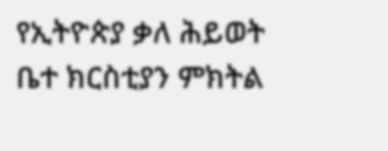የኢትዮጵያ ቃለ ሕይወት ቤተ ክርስቲያን ምክትል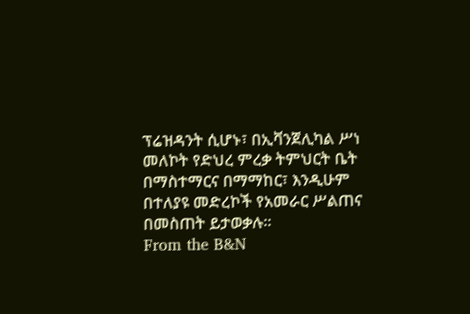ፕሬዝዳንት ሲሆኑ፣ በኢቫንጀሊካል ሥነ መለኮት የድህረ ምረቃ ትምህርት ቤት በማስተማርና በማማከር፣ እንዲሁም በተለያዩ መድረኮች የአመራር ሥልጠና በመስጠት ይታወቃሉ።
From the B&N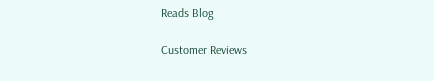Reads Blog

Customer Reviews